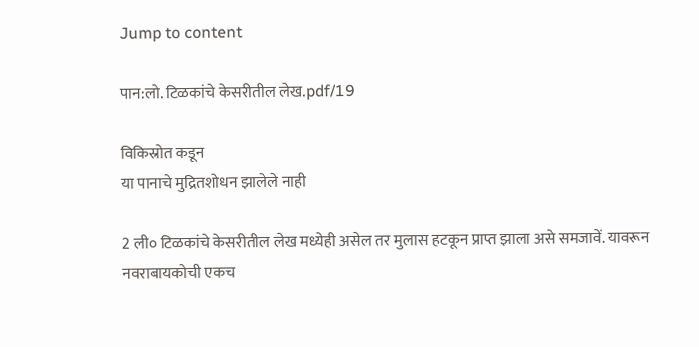Jump to content

पान:लो. टिळकांचे केसरीतील लेख.pdf/19

विकिस्रोत कडून
या पानाचे मुद्रितशोधन झालेले नाही

2 ली० टिळकांचे केसरीतील लेख मध्येही असेल तर मुलास हटकून प्राप्त झाला असे समजावें. यावरून नवराबायकोची एकच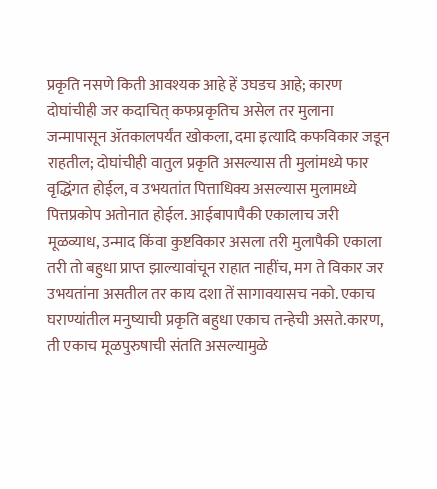प्रकृति नसणे किती आवश्यक आहे हें उघडच आहे; कारण दोघांचीही जर कदाचित् कफप्रकृतिच असेल तर मुलाना जन्मापासून ॲतकालपर्यंत खोकला, दमा इत्यादि कफविकार जडून राहतील; दोघांचीही वातुल प्रकृति असल्यास ती मुलांमध्ये फार वृद्धिंगत होईल, व उभयतांत पित्ताधिक्य असल्यास मुलामध्ये पित्तप्रकोप अतोनात होईल. आईबापापैकी एकालाच जरी मूळव्याध, उन्माद किंवा कुष्टविकार असला तरी मुलापैकी एकाला तरी तो बहुधा प्राप्त झाल्यावांचून राहात नाहींच, मग ते विकार जर उभयतांना असतील तर काय दशा तें सागावयासच नको. एकाच घराण्यांतील मनुष्याची प्रकृति बहुधा एकाच तन्हेची असते.कारण, ती एकाच मूळपुरुषाची संतति असल्यामुळे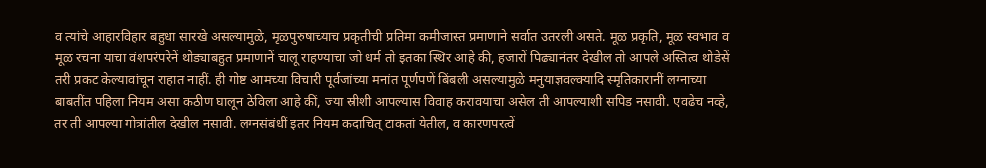व त्यांचे आहारविहार बहुधा सारखे असल्यामुळे, मृळपुरुषाच्याच प्रकृतीची प्रतिमा कमीजास्त प्रमाणाने सर्वात उतरली असते. मूळ प्रकृति, मूळ स्वभाव व मूळ रचना याचा वंशपरंपरेनें थोड्याबहुत प्रमाणानें चालू राहण्याचा जो धर्म तो इतका स्थिर आहे की, हजारों पिढ्यानंतर देखील तो आपले अस्तित्व थोडेसें तरी प्रकट केल्यावांचून राहात नाहीं. ही गोष्ट आमच्या विचारी पूर्वजांच्या मनांत पूर्णपणें बिंबली असल्यामुळे मनुयाज्ञवल्क्यादि स्मृतिकारानीं लग्नाच्या बाबतींत पहिला नियम असा कठीण घालून ठेविला आहे कीं, ज्या स्रीशी आपल्यास विवाह करावयाचा असेल ती आपल्याशी सपिड नसावी. एवढेच नव्हे, तर ती आपल्या गोत्रांतील देखील नसावी. लग्नसंबंधीं इतर नियम कदाचित् टाकतां येतील, व कारणपरत्वें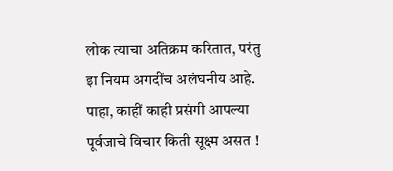लोक त्याचा अतिक्रम करितात, परंतु इा नियम अगदींच अलंघनीय आहे. पाहा, काहीं काही प्रसंगी आपल्या पूर्वजाचे विचार किती सूक्ष्म असत !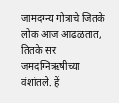जामदग्न्य गोत्राचे जितके लोक आज आढळतात, तितके सर जमदग्निऋषीच्या वंशांतले. हें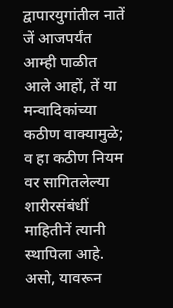द्वापारयुगांतील नातें जें आजपर्यंत आम्ही पाळीत आले आहों, तें या मन्वादिकांच्या कठीण वाक्यामुळे; व हा कठीण नियम वर सागितलेल्या शारीरसंबंधीं माहितीनें त्यानी स्थापिला आहे. असो, यावरून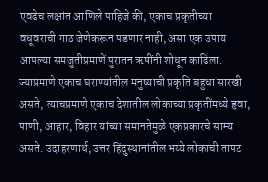एवढेच लक्षांत आणिले पाहिजे की, एकाच प्रकृतीच्या वधूवराची गाठ जेणेकरून पडणार नाही, असा एक उपाय आपल्या समजुतीप्रमाणें पुरातन ऋषींनी शोधून काढिला. ज्याप्रमाणे एकाच घराण्यांतील मनुष्याची प्रकृति बहुधा सारखी असते, त्याचप्रमाणे एकाच देशातील लोकाच्या प्रकृतींमध्ये हृवा, पाणी, आहार, विहार यांच्या समानतेमुळे एकप्रकारचे साम्य असते. उदाहरणार्थ, उत्तर हिंदुस्थानांतील भय्ये लोकाची तापट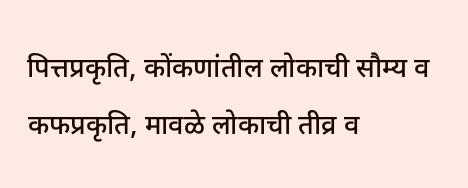पित्तप्रकृति, कोंकणांतील लोकाची सौम्य व कफप्रकृति, मावळे लोकाची तीव्र व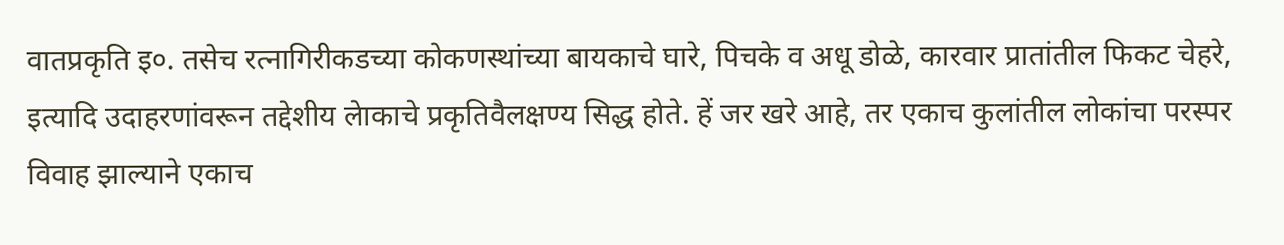वातप्रकृति इ०. तसेच रत्नागिरीकडच्या कोकणस्थांच्या बायकाचे घारे, पिचके व अधू डोळे, कारवार प्रातांतील फिकट चेहरे, इत्यादि उदाहरणांवरून तद्देशीय लेाकाचे प्रकृतिवैलक्षण्य सिद्ध होते. हें जर खरे आहे, तर एकाच कुलांतील लोकांचा परस्पर विवाह झाल्याने एकाच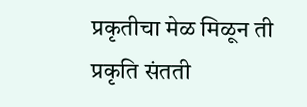प्रकृतीचा मेळ मिळून ती प्रकृति संतती